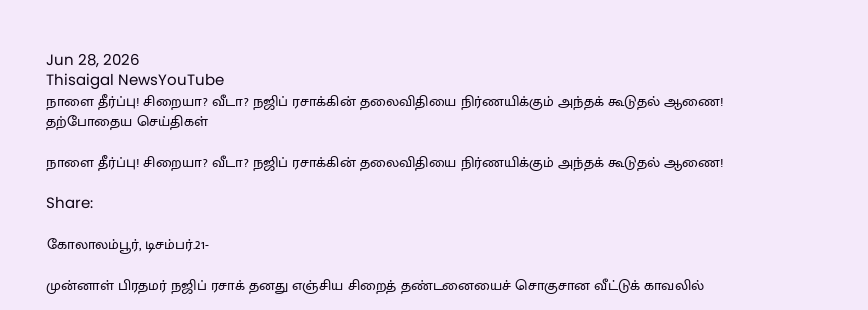Jun 28, 2026
Thisaigal NewsYouTube
நாளை தீர்ப்பு! சிறையா? வீடா? நஜிப் ரசாக்கின் தலைவிதியை நிர்ணயிக்கும் அந்தக் கூடுதல் ஆணை!
தற்போதைய செய்திகள்

நாளை தீர்ப்பு! சிறையா? வீடா? நஜிப் ரசாக்கின் தலைவிதியை நிர்ணயிக்கும் அந்தக் கூடுதல் ஆணை!

Share:

கோலாலம்பூர், டிசம்பர்.21-

முன்னாள் பிரதமர் நஜிப் ரசாக் தனது எஞ்சிய சிறைத் தண்டனையைச் சொகுசான வீட்டுக் காவலில்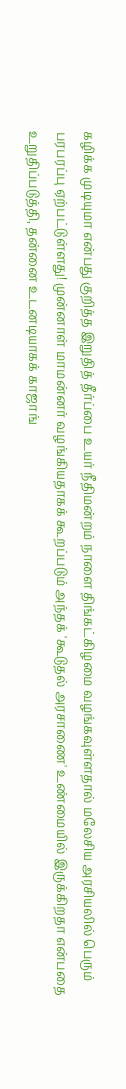கழிக்க முடியுமா என்பது குறித்த இறுதித் தீர்ப்பை உயர் நீதிமன்றம் நாளை திங்கட்கிழமை வழங்கவுள்ளதால் மலேசிய அரசியலில் பெரும் பரபரப்பு ஏற்பட்டுள்ளது! முன்னாள் மாமன்னர் வழங்கியதாகக் கூறப்படும் அந்தக் 'கூடுதல் அரசாணை' உண்மையில் இருக்கிறதா என்பதை உறுதிப்படுத்தி, தன்னை உடனடியாகக் காஜாங்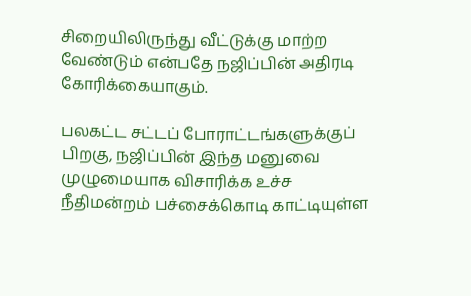சிறையிலிருந்து வீட்டுக்கு மாற்ற வேண்டும் என்பதே நஜிப்பின் அதிரடி கோரிக்கையாகும்.

பலகட்ட சட்டப் போராட்டங்களுக்குப் பிறகு, நஜிப்பின் இந்த மனுவை முழுமையாக விசாரிக்க உச்ச நீதிமன்றம் பச்சைக்கொடி காட்டியுள்ள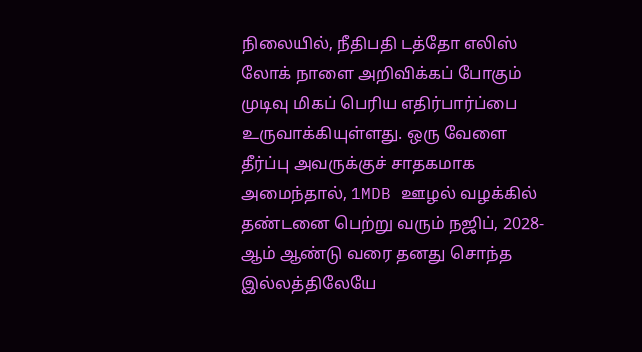நிலையில், நீதிபதி டத்தோ எலிஸ் லோக் நாளை அறிவிக்கப் போகும் முடிவு மிகப் பெரிய எதிர்பார்ப்பை உருவாக்கியுள்ளது. ஒரு வேளை தீர்ப்பு அவருக்குச் சாதகமாக அமைந்தால், 1MDB ஊழல் வழக்கில் தண்டனை பெற்று வரும் நஜிப், 2028-ஆம் ஆண்டு வரை தனது சொந்த இல்லத்திலேயே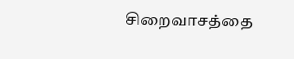சிறைவாசத்தை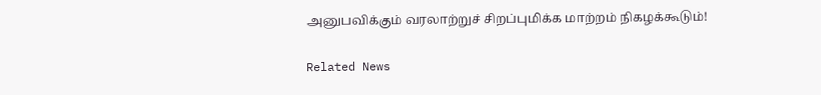அனுபவிக்கும் வரலாற்றுச் சிறப்புமிக்க மாற்றம் நிகழக்கூடும்!

Related News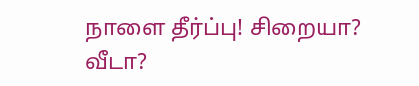நாளை தீர்ப்பு! சிறையா? வீடா?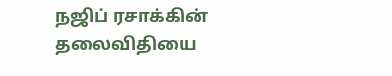நஜிப் ரசாக்கின் தலைவிதியை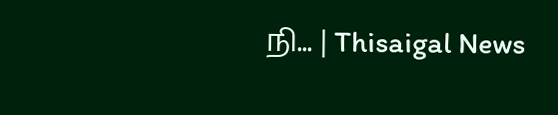நி... | Thisaigal News